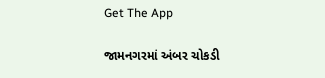Get The App

જામનગરમાં અંબર ચોકડી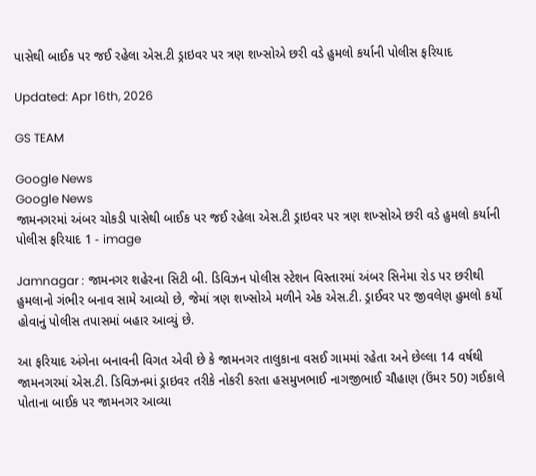પાસેથી બાઈક પર જઈ રહેલા એસ.ટી ડ્રાઇવર પર ત્રણ શખ્સોએ છરી વડે હુમલો કર્યાની પોલીસ ફરિયાદ

Updated: Apr 16th, 2026

GS TEAM

Google News
Google News
જામનગરમાં અંબર ચોકડી પાસેથી બાઈક પર જઈ રહેલા એસ.ટી ડ્રાઇવર પર ત્રણ શખ્સોએ છરી વડે હુમલો કર્યાની પોલીસ ફરિયાદ 1 - image

Jamnagar : જામનગર શહેરના સિટી બી. ડિવિઝન પોલીસ સ્ટેશન વિસ્તારમાં અંબર સિનેમા રોડ પર છરીથી હુમલાનો ગંભીર બનાવ સામે આવ્યો છે, જેમાં ત્રણ શખ્સોએ મળીને એક એસ.ટી. ડ્રાઈવર પર જીવલેણ હુમલો કર્યો હોવાનું પોલીસ તપાસમાં બહાર આવ્યું છે.

આ ફરિયાદ અંગેના બનાવની વિગત એવી છે કે જામનગર તાલુકાના વસઈ ગામમાં રહેતા અને છેલ્લા 14 વર્ષથી જામનગરમાં એસ.ટી. ડિવિઝનમાં ડ્રાઇવર તરીકે નોકરી કરતા હસમુખભાઈ નાગજીભાઈ ચૌહાણ (ઉંમર 50) ગઈકાલે પોતાના બાઈક પર જામનગર આવ્યા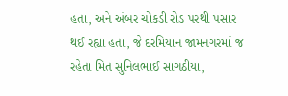હતા, અને અંબર ચોકડી રોડ પરથી પસાર થઈ રહ્યા હતા, જે દરમિયાન જામનગરમાં જ રહેતા મિત સુનિલભાઈ સાગઠીયા,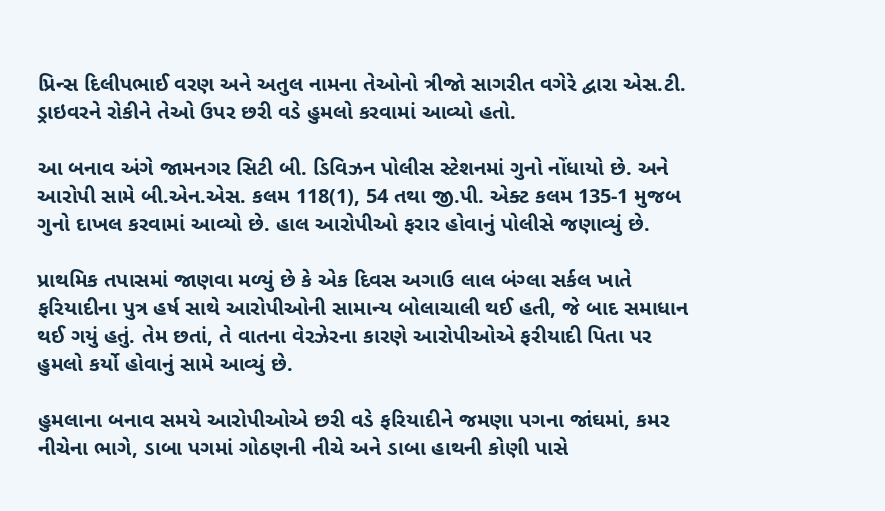પ્રિન્સ દિલીપભાઈ વરણ અને અતુલ નામના તેઓનો ત્રીજો સાગરીત વગેરે દ્વારા એસ.ટી. ડ્રાઇવરને રોકીને તેઓ ઉપર છરી વડે હુમલો કરવામાં આવ્યો હતો.

આ બનાવ અંગે જામનગર સિટી બી. ડિવિઝન પોલીસ સ્ટેશનમાં ગુનો નોંધાયો છે. અને આરોપી સામે બી.એન.એસ. કલમ 118(1), 54 તથા જી.પી. એક્ટ કલમ 135-1 મુજબ ગુનો દાખલ કરવામાં આવ્યો છે. હાલ આરોપીઓ ફરાર હોવાનું પોલીસે જણાવ્યું છે.

પ્રાથમિક તપાસમાં જાણવા મળ્યું છે કે એક દિવસ અગાઉ લાલ બંગ્લા સર્કલ ખાતે ફરિયાદીના પુત્ર હર્ષ સાથે આરોપીઓની સામાન્ય બોલાચાલી થઈ હતી, જે બાદ સમાધાન થઈ ગયું હતું. તેમ છતાં, તે વાતના વેરઝેરના કારણે આરોપીઓએ ફરીયાદી પિતા પર હુમલો કર્યો હોવાનું સામે આવ્યું છે.

હુમલાના બનાવ સમયે આરોપીઓએ છરી વડે ફરિયાદીને જમણા પગના જાંઘમાં, કમર નીચેના ભાગે, ડાબા પગમાં ગોઠણની નીચે અને ડાબા હાથની કોણી પાસે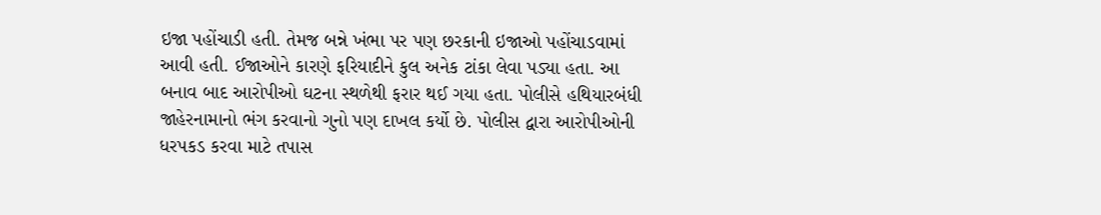ઇજા પહોંચાડી હતી. તેમજ બન્ને ખંભા પર પણ છરકાની ઇજાઓ પહોંચાડવામાં આવી હતી. ઈજાઓને કારણે ફરિયાદીને કુલ અનેક ટાંકા લેવા પડ્યા હતા. આ બનાવ બાદ આરોપીઓ ઘટના સ્થળેથી ફરાર થઈ ગયા હતા. પોલીસે હથિયારબંધી જાહેરનામાનો ભંગ કરવાનો ગુનો પણ દાખલ કર્યો છે. પોલીસ દ્વારા આરોપીઓની ધરપકડ કરવા માટે તપાસ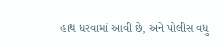હાથ ધરવામાં આવી છે, અને પોલીસ વધુ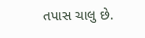તપાસ ચાલુ છે.